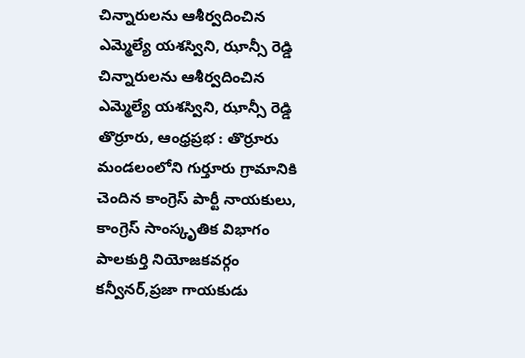చిన్నారులను ఆశీర్వదించిన ఎమ్మెల్యే యశస్విని, ఝాన్సీ రెడ్డి
చిన్నారులను ఆశీర్వదించిన ఎమ్మెల్యే యశస్విని, ఝాన్సీ రెడ్డి
తొర్రూరు, ఆంధ్రప్రభ : తొర్రూరు మండలంలోని గుర్తూరు గ్రామానికి చెందిన కాంగ్రెస్ పార్టీ నాయకులు, కాంగ్రెస్ సాంస్కృతిక విభాగం పాలకుర్తి నియోజకవర్గం కన్వీనర్,ప్రజా గాయకుడు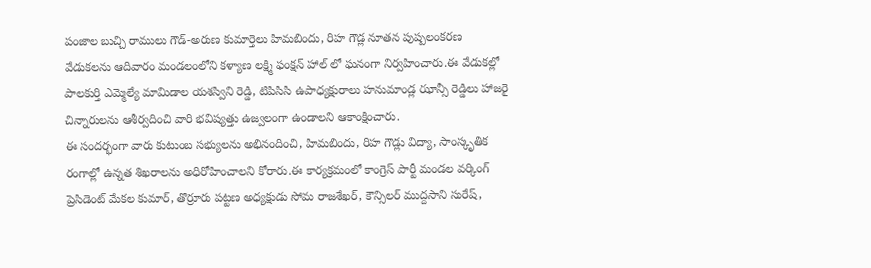పంజాల బుచ్చి రాములు గౌడ్-అరుణ కుమార్తెలు హిమబిందు, రిహ గౌడ్ల నూతన పుష్పలంకరణ వేడుకలను ఆదివారం మండలంలోని కళ్యాణ లక్ష్మి ఫంక్షన్ హాల్ లో ఘనంగా నిర్వహించారు.ఈ వేడుకల్లో పాలకుర్తి ఎమ్మెల్యే మామిడాల యశస్విని రెడ్డి, టిపిసిసి ఉపాధ్యక్షురాలు హనుమాండ్ల ఝాన్సీ రెడ్డిలు హాజరై చిన్నారులను ఆశీర్వదించి వారి భవిష్యత్తు ఉజ్వలంగా ఉండాలని ఆకాంక్షించారు.
ఈ సందర్భంగా వారు కుటుంబ సభ్యులను అభినందించి, హిమబిందు, రిహ గౌడ్లు విద్యా, సాంస్కృతిక రంగాల్లో ఉన్నత శిఖరాలను అధిరోహించాలని కోరారు.ఈ కార్యక్రమంలో కాంగ్రెస్ పార్టీ మండల వర్కింగ్ ప్రెసిడెంట్ మేకల కుమార్, తొర్రూరు పట్టణ అధ్యక్షుడు సోమ రాజశేఖర్, కౌన్సిలర్ ముద్దసాని సురేష్,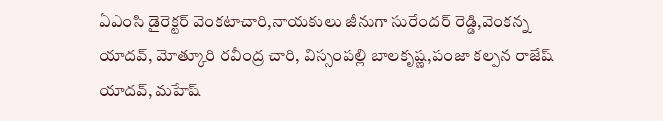ఏఎంసి డైరెక్టర్ వెంకటాచారి,నాయకులు జీనుగా సురేందర్ రెడ్డి,వెంకన్న యాదవ్, మోత్కూరి రవీంద్ర చారి, విస్సంపల్లి బాలకృష్ణ,పంజా కల్పన రాజేష్ యాదవ్, మహేష్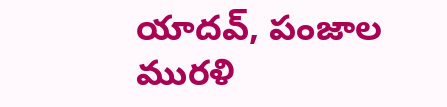యాదవ్, పంజాల మురళి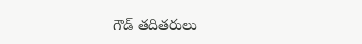గౌడ్ తదితరులు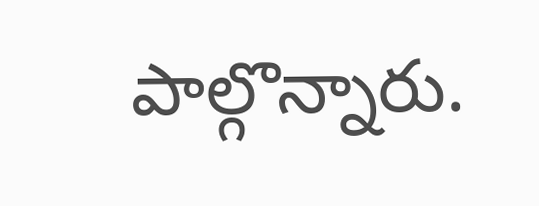పాల్గొన్నారు.